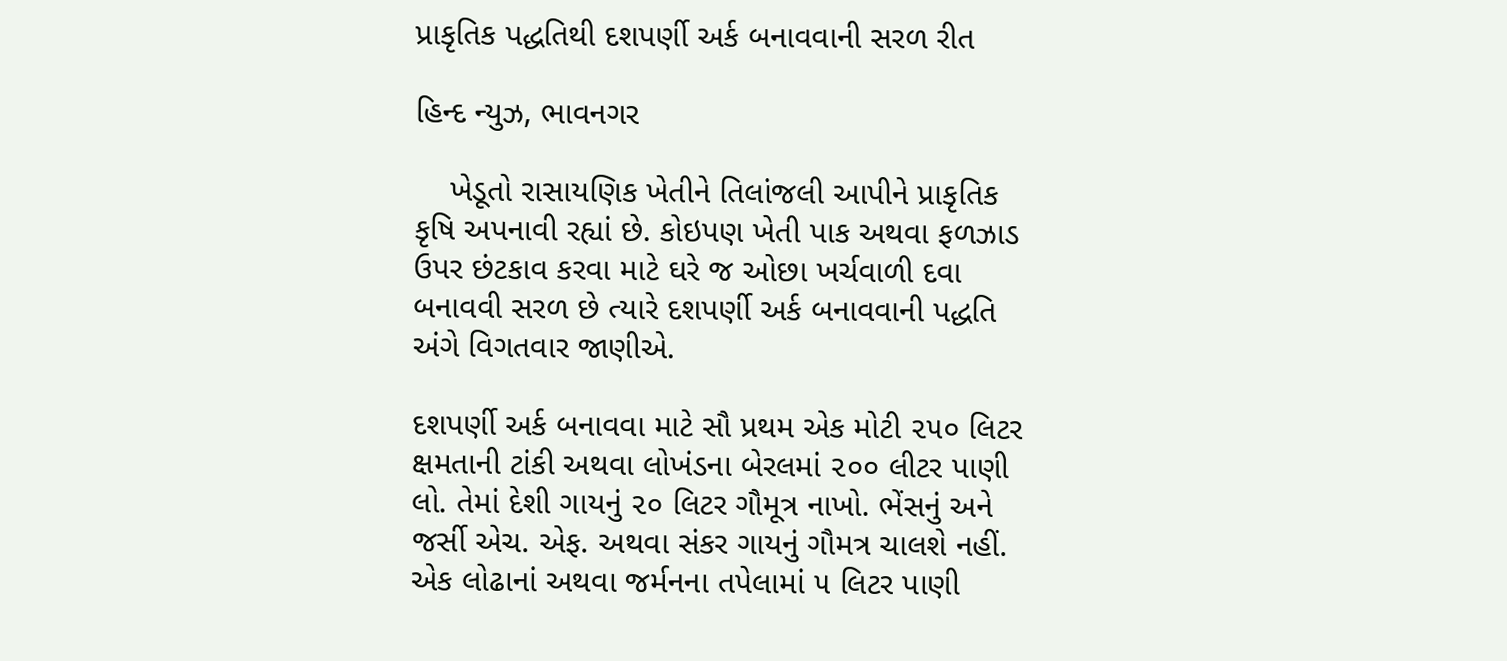પ્રાકૃતિક પદ્ધતિથી દશપર્ણી અર્ક બનાવવાની સરળ રીત

હિન્દ ન્યુઝ, ભાવનગર

    ખેડૂતો રાસાયણિક ખેતીને તિલાંજલી આપીને પ્રાકૃતિક કૃષિ અપનાવી રહ્યાં છે. કોઇપણ ખેતી પાક અથવા ફળઝાડ ઉપર છંટકાવ કરવા માટે ઘરે જ ઓછા ખર્ચવાળી દવા બનાવવી સરળ છે ત્યારે દશપર્ણી અર્ક બનાવવાની પદ્ધતિ અંગે વિગતવાર જાણીએ.

દશપર્ણી અર્ક બનાવવા માટે સૌ પ્રથમ એક મોટી ૨૫૦ લિટર ક્ષમતાની ટાંકી અથવા લોખંડના બેરલમાં ૨૦૦ લીટર પાણી લો. તેમાં દેશી ગાયનું ૨૦ લિટર ગૌમૂત્ર નાખો. ભેંસનું અને જર્સી એચ. એફ. અથવા સંકર ગાયનું ગૌમત્ર ચાલશે નહીં. એક લોઢાનાં અથવા જર્મનના તપેલામાં ૫ લિટર પાણી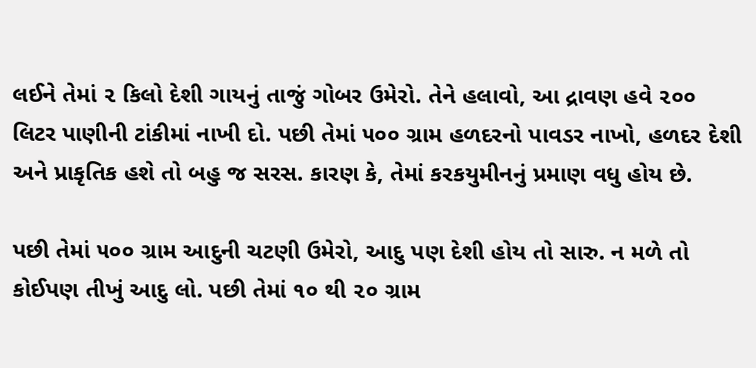લઈને તેમાં ૨ કિલો દેશી ગાયનું તાજું ગોબર ઉમેરો. તેને હલાવો, આ દ્રાવણ હવે ૨૦૦ લિટર પાણીની ટાંકીમાં નાખી દો. પછી તેમાં ૫૦૦ ગ્રામ હળદરનો પાવડર નાખો, હળદર દેશી અને પ્રાકૃતિક હશે તો બહુ જ સરસ. કારણ કે, તેમાં કરકયુમીનનું પ્રમાણ વધુ હોય છે.

પછી તેમાં ૫૦૦ ગ્રામ આદુની ચટણી ઉમેરો, આદુ પણ દેશી હોય તો સારુ. ન મળે તો કોઈપણ તીખું આદુ લો. પછી તેમાં ૧૦ થી ૨૦ ગ્રામ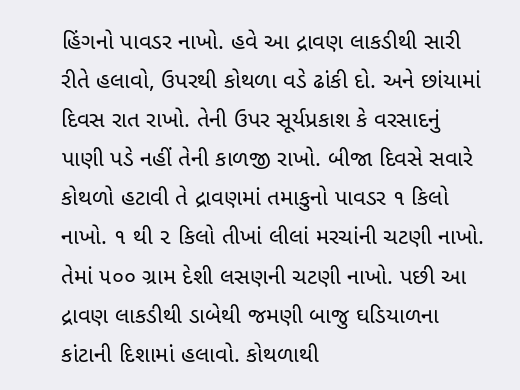હિંગનો પાવડર નાખો. હવે આ દ્રાવણ લાકડીથી સારી રીતે હલાવો, ઉપરથી કોથળા વડે ઢાંકી દો. અને છાંયામાં દિવસ રાત રાખો. તેની ઉપર સૂર્યપ્રકાશ કે વરસાદનું પાણી પડે નહીં તેની કાળજી રાખો. બીજા દિવસે સવારે કોથળો હટાવી તે દ્રાવણમાં તમાકુનો પાવડર ૧ કિલો નાખો. ૧ થી ૨ કિલો તીખાં લીલાં મરચાંની ચટણી નાખો. તેમાં ૫૦૦ ગ્રામ દેશી લસણની ચટણી નાખો. પછી આ દ્રાવણ લાકડીથી ડાબેથી જમણી બાજુ ઘડિયાળના કાંટાની દિશામાં હલાવો. કોથળાથી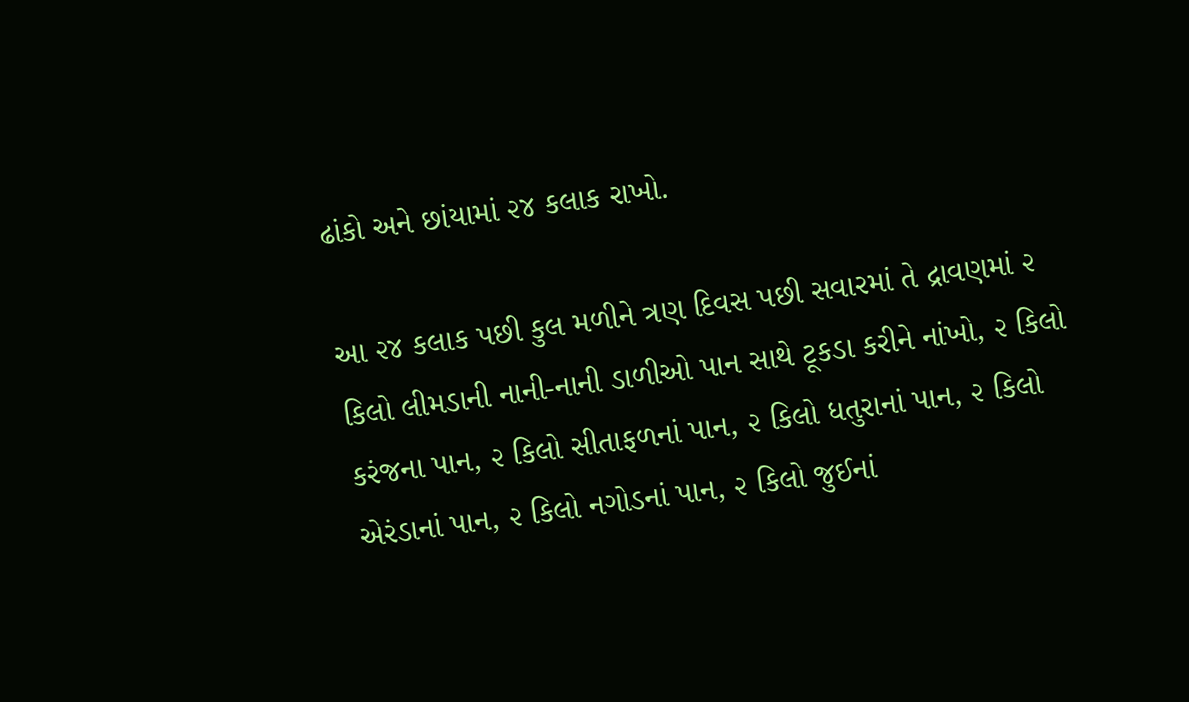ઢાંકો અને છાંયામાં ૨૪ કલાક રાખો.

આ ૨૪ કલાક પછી કુલ મળીને ત્રણ દિવસ પછી સવારમાં તે દ્રાવણમાં ૨ કિલો લીમડાની નાની-નાની ડાળીઓ પાન સાથે ટૂકડા કરીને નાંખો, ૨ કિલો કરંજના પાન, ૨ કિલો સીતાફળનાં પાન, ૨ કિલો ધતુરાનાં પાન, ૨ કિલો એરંડાનાં પાન, ૨ કિલો નગોડનાં પાન, ૨ કિલો જુઈનાં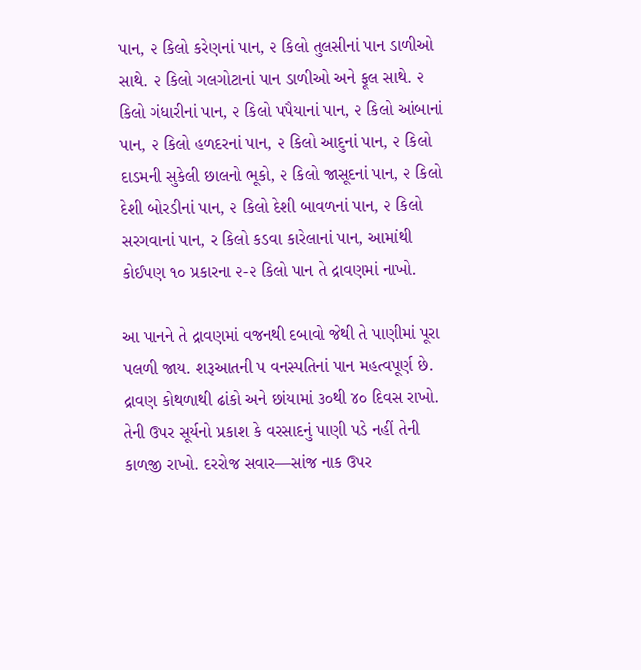પાન, ૨ કિલો કરેણનાં પાન, ૨ કિલો તુલસીનાં પાન ડાળીઓ સાથે. ૨ કિલો ગલગોટાનાં પાન ડાળીઓ અને ફૂલ સાથે. ૨ કિલો ગંધારીનાં પાન, ૨ કિલો પપૈયાનાં પાન, ૨ કિલો આંબાનાં પાન, ૨ કિલો હળદરનાં પાન, ૨ કિલો આદુનાં પાન, ૨ કિલો દાડમની સુકેલી છાલનો ભૂકો, ૨ કિલો જાસૂદનાં પાન, ૨ કિલો દેશી બોરડીનાં પાન, ૨ કિલો દેશી બાવળનાં પાન, ૨ કિલો સરગવાનાં પાન, ર કિલો કડવા કારેલાનાં પાન, આમાંથી કોઈપણ ૧૦ પ્રકારના ૨-૨ કિલો પાન તે દ્રાવણમાં નાખો.

આ પાનને તે દ્રાવણમાં વજનથી દબાવો જેથી તે પાણીમાં પૂરા પલળી જાય. શરૂઆતની પ વનસ્પતિનાં પાન મહત્વપૂર્ણ છે. દ્રાવણ કોથળાથી ઢાંકો અને છાંયામાં ૩૦થી ૪૦ દિવસ રાખો. તેની ઉપર સૂર્યનો પ્રકાશ કે વરસાદનું પાણી પડે નહીં તેની કાળજી રાખો. દરરોજ સવાર—સાંજ નાક ઉપર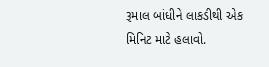રૂમાલ બાંધીને લાકડીથી એક મિનિટ માટે હલાવો.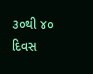૩૦થી ૪૦ દિવસ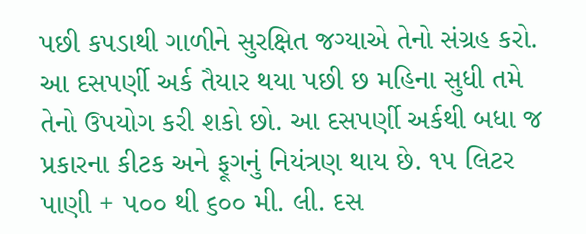પછી કપડાથી ગાળીને સુરક્ષિત જગ્યાએ તેનો સંગ્રહ કરો. આ દસપર્ણી અર્ક તૈયાર થયા પછી છ મહિના સુધી તમે તેનો ઉપયોગ કરી શકો છો. આ દસપર્ણી અર્કથી બધા જ પ્રકારના કીટક અને ફૂગનું નિયંત્રણ થાય છે. ૧૫ લિટર પાણી + ૫૦૦ થી ૬૦૦ મી. લી. દસ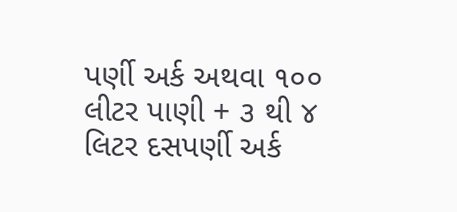પર્ણી અર્ક અથવા ૧૦૦ લીટર પાણી + ૩ થી ૪ લિટર દસપર્ણી અર્ક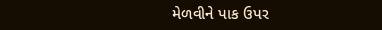મેળવીને પાક ઉપર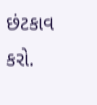છંટકાવ કરો.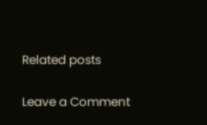Related posts

Leave a Comment